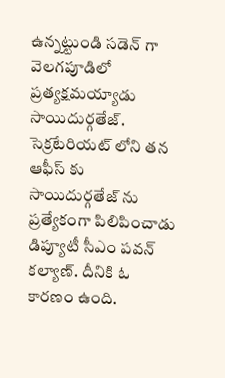ఉన్నట్టుండి సడెన్ గా వెలగపూడిలో ప్రత్యక్షమయ్యాడు సాయిదుర్గతేజ్. సెక్రటేరియట్ లోని తన ఆఫీస్ కు సాయిదుర్గతేజ్ ను ప్రత్యేకంగా పిలిపించాడు డిప్యూటీ సీఎం పవన్ కల్యాణ్. దీనికి ఓ కారణం ఉంది.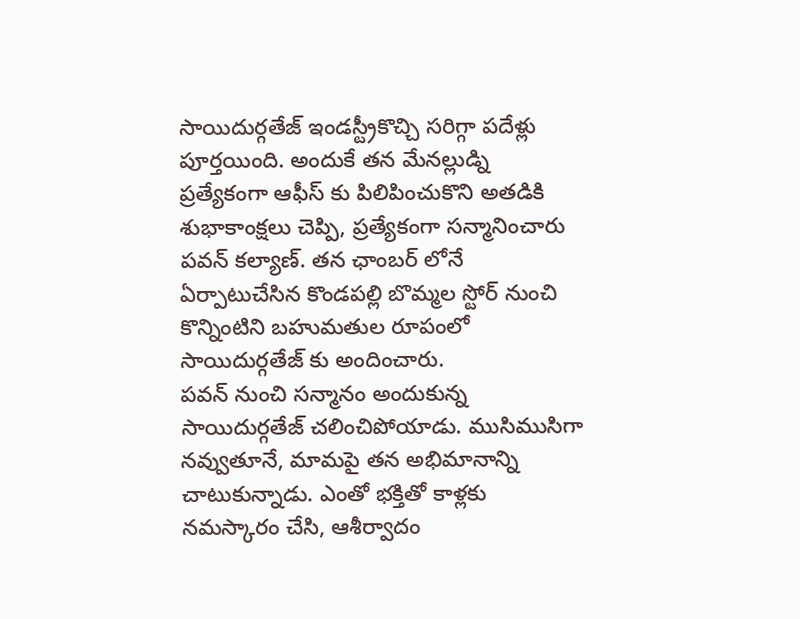సాయిదుర్గతేజ్ ఇండస్ట్రీకొచ్చి సరిగ్గా పదేళ్లు పూర్తయింది. అందుకే తన మేనల్లుడ్ని ప్రత్యేకంగా ఆఫీస్ కు పిలిపించుకొని అతడికి శుభాకాంక్షలు చెప్పి, ప్రత్యేకంగా సన్మానించారు పవన్ కల్యాణ్. తన ఛాంబర్ లోనే ఏర్పాటుచేసిన కొండపల్లి బొమ్మల స్టోర్ నుంచి కొన్నింటిని బహుమతుల రూపంలో సాయిదుర్గతేజ్ కు అందించారు.
పవన్ నుంచి సన్మానం అందుకున్న సాయిదుర్గతేజ్ చలించిపోయాడు. ముసిముసిగా నవ్వుతూనే, మామపై తన అభిమానాన్ని చాటుకున్నాడు. ఎంతో భక్తితో కాళ్లకు నమస్కారం చేసి, ఆశీర్వాదం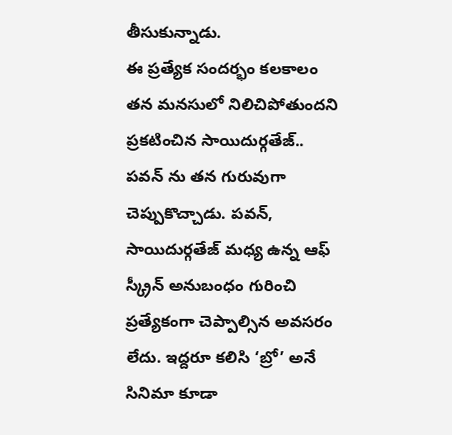తీసుకున్నాడు.
ఈ ప్రత్యేక సందర్భం కలకాలం తన మనసులో నిలిచిపోతుందని ప్రకటించిన సాయిదుర్గతేజ్.. పవన్ ను తన గురువుగా చెప్పుకొచ్చాడు. పవన్, సాయిదుర్గతేజ్ మధ్య ఉన్న ఆఫ్ స్క్రీన్ అనుబంధం గురించి ప్రత్యేకంగా చెప్పాల్సిన అవసరం లేదు. ఇద్దరూ కలిసి ‘బ్రో’ అనే సినిమా కూడా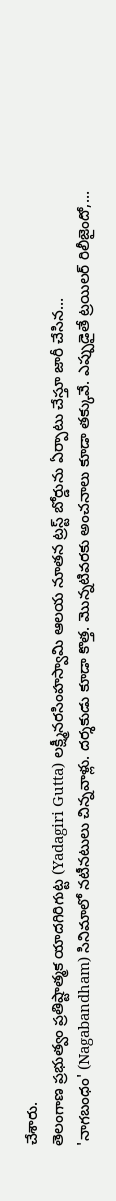చేశారు.
తెలంగాణ ప్రభుత్వం ప్రతిష్టాత్మక యాదగిరిగుట్ట (Yadagiri Gutta) లక్ష్మీనరసింహస్వామి ఆలయ నూతన ట్రస్ట్ బోర్డును ఏర్పాటు చేస్తూ జారీ చేసిన…
'నాగబంధం' (Nagabandham) సినిమాలో నటీనటులు చిన్నవాళ్లు. దర్శకుడు కూడా కొత్త. మొన్నటివరకు అంచనాలు కూడా తక్కువే. ఎప్పుడైతే ట్రయిలర్ రిలీజైందో,…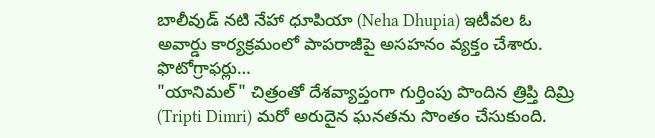బాలీవుడ్ నటి నేహా ధూపియా (Neha Dhupia) ఇటీవల ఓ అవార్డు కార్యక్రమంలో పాపరాజీపై అసహనం వ్యక్తం చేశారు. ఫొటోగ్రాఫర్లు…
"యానిమల్" చిత్రంతో దేశవ్యాప్తంగా గుర్తింపు పొందిన త్రిప్తి దిమ్రి (Tripti Dimri) మరో అరుదైన ఘనతను సొంతం చేసుకుంది.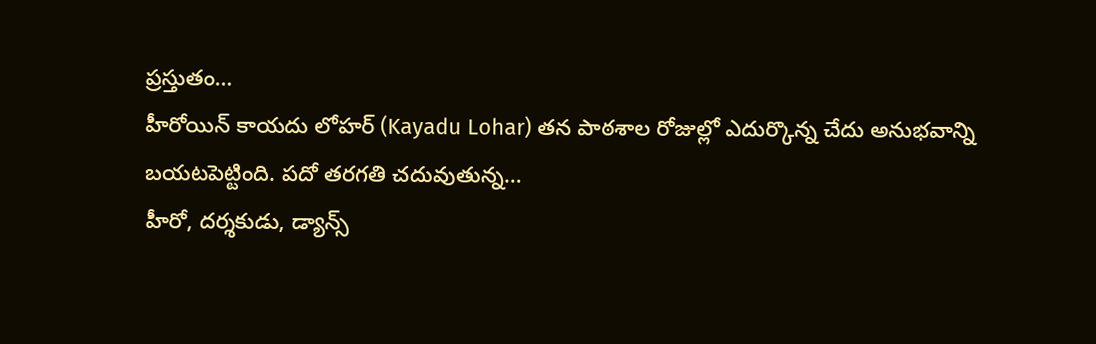ప్రస్తుతం…
హీరోయిన్ కాయదు లోహర్ (Kayadu Lohar) తన పాఠశాల రోజుల్లో ఎదుర్కొన్న చేదు అనుభవాన్ని బయటపెట్టింది. పదో తరగతి చదువుతున్న…
హీరో, దర్శకుడు, డ్యాన్స్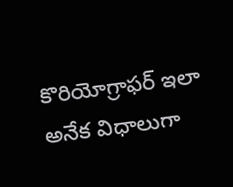కొరియోగ్రాఫర్ ఇలా అనేక విధాలుగా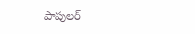పాపులర్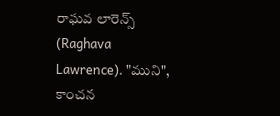రాఘవ లారెన్స్ (Raghava Lawrence). "ముని", కాంచన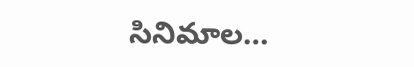సినిమాల…